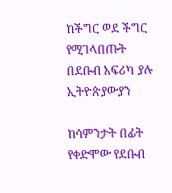ከችግር ወደ ችግር የሚገላበጡት በደቡብ አፍሪካ ያሉ ኢትዮጵያውያን

ከሳምንታት በፊት የቀድሞው የደቡብ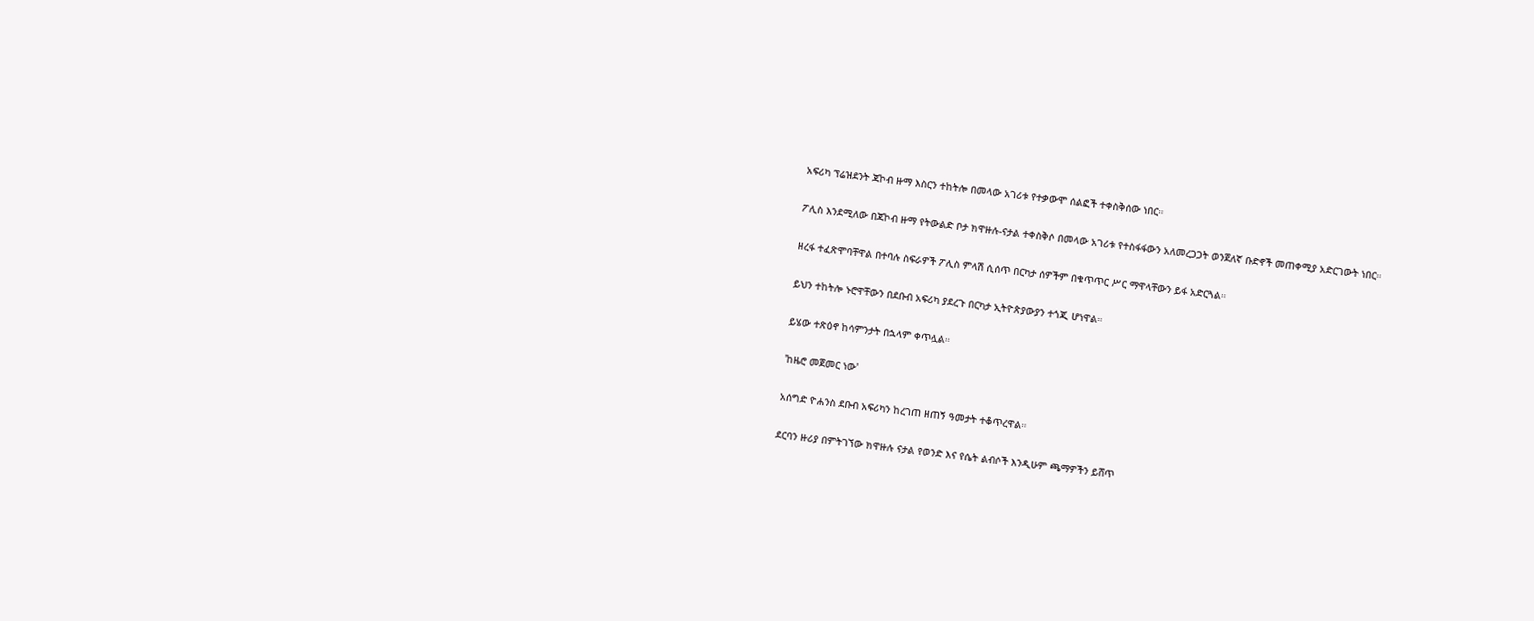አፍሪካ ፕሬዝደንት ጃኮብ ዙማ እስርን ተከትሎ በመላው አገሪቱ የተቃውሞ ሰልፎች ተቀስቅሰው ነበር።

ፖሊስ እንደሚለው በጃኮብ ዙማ የትውልድ ቦታ ክዋዙሉ-ናታል ተቀስቅሶ በመላው አገሪቱ የተስፋፋውን አለመረጋጋት ወንጀለኛ ቡድኖች መጠቀሚያ አድርገውት ነበር።

ዘረፋ ተፈጽሞባቸዋል በተባሉ ስፍራዎች ፖሊስ ምላሽ ሲሰጥ በርካታ ሰዎችም በቁጥጥር ሥር ማዋላቸውን ይፋ አድርጓል።

ይህን ተከትሎ ኑሮዋቸውን በደቡብ አፍሪካ ያደረጉ በርካታ ኢትዮጵያውያን ተጎጂ ሆነዋል።

ይሄው ተጽዕኖ ከሳምንታት በኋላም ቀጥሏል።

'ከዜሮ መጀመር ነው'

አሰግድ ዮሐንስ ደቡብ አፍሪካን ከረገጠ ዘጠኝ ዓመታት ተቆጥረዋል።

ደርባን ዙሪያ በምትገኘው ክዋዙሉ ናታል የወንድ እና የሴት ልብሶች እንዲሁም ጫማዎችን ይሸጥ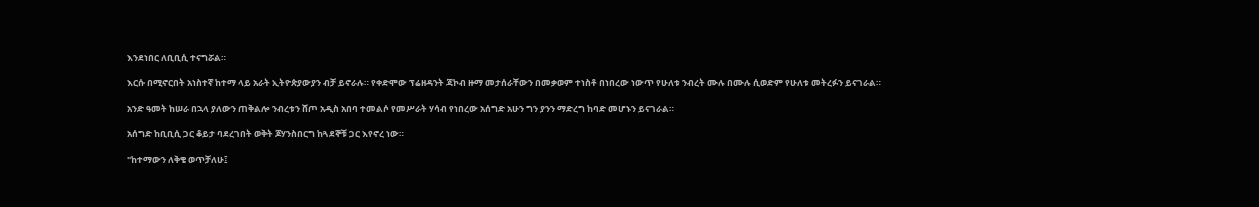እንደነበር ለቢቢሲ ተናግሯል።

እርሱ በሚኖርበት አነስተኛ ከተማ ላይ አራት ኢትዮጵያውያን ብቻ ይኖራሉ። የቀድሞው ፕሬዘዳንት ጃኮብ ዙማ መታሰራቸውን በመቃወም ተነስቶ በነበረው ነውጥ የሁለቱ ንብረት ሙሉ በሙሉ ሲወድም የሁለቱ መትረፉን ይናገራል።

አንድ ዓመት ከሠራ በኋላ ያለውን ጠቅልሎ ንብረቱን ሸጦ አዲስ አበባ ተመልሶ የመሥራት ሃሳብ የነበረው አሰግድ አሁን ግን ያንን ማድረግ ከባድ መሆኑን ይናገራል።

አሰግድ ከቢቢሲ ጋር ቆይታ ባደረገበት ወቅት ጆሃንስበርግ ከጓደኞቹ ጋር እየኖረ ነው።

"ከተማውን ለቅቄ ወጥቻለሁ፤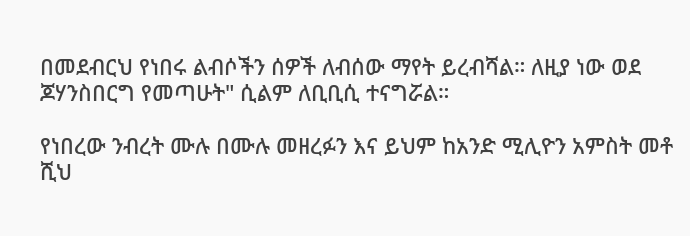በመደብርህ የነበሩ ልብሶችን ሰዎች ለብሰው ማየት ይረብሻል። ለዚያ ነው ወደ ጆሃንስበርግ የመጣሁት" ሲልም ለቢቢሲ ተናግሯል።

የነበረው ንብረት ሙሉ በሙሉ መዘረፉን እና ይህም ከአንድ ሚሊዮን አምስት መቶ ሺህ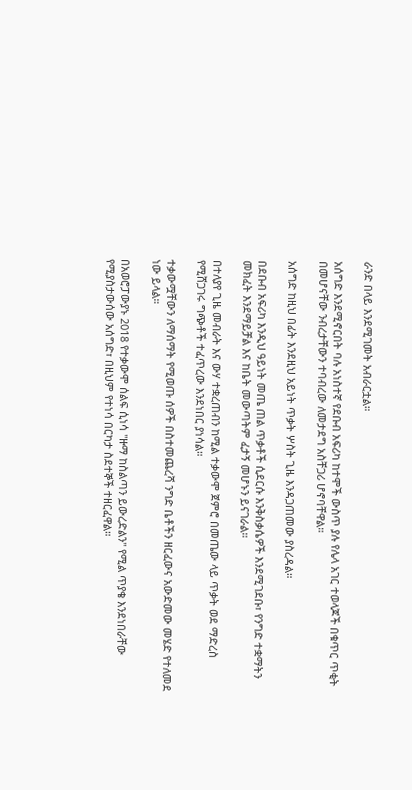ራንድ በላይ እንደሚገመት አብራርቷል።

አሰግድ እንደሚኖርበት ባሉ አነስተኛ የደቡብ አፍሪካ ከተሞች ውስጥ ያሉ የሌላ አገር ተወላጆች በቁጥር ጥቂት በመሆናቸው ንብረታቸውን ተባብረው ለመታደግ አስቸጋሪ ሆኖባቸዋል።

አሰግድ ከዚህ በፊት እንደዚህ አይነት ጥቃት ሦስት ጊዜ እንዳጋጠመው ያስረዳል።

በደቡብ አፍሪካ እንዲህ ዓይነት መጤ ጠል ጥቃቶች ሲደርሱ እንቅስቃሴዎች እንደሚገደቡ፣ የንግድ ተቋማትን መክፈት እንደማይቻል እና ከቤት መውጣትም ፈታኝ መሆኑን ይናገራል።

በተለያየ ጊዜ መብራት እና ውሃ ተቋረጠብን ከሚል ተቃውሞ ጀምሮ በመጤው ላይ ጥቃት ወደ ማድረስ የሚሸጋገሩ ግጭቶች ተፈጥረው እንደነበር ያነሳል።

ተቃውሟቸውን ለማሰማት የሚወጡ ሰዎች በስተመጨረሻ ንግድ ቤቶችን ዘርፈውና አውድመው መሄድ የተለመደ ነው ይላል።

በአወሮፓውያኑ 2018 የተቃውሞ ሰልፍ ሲነሳ "ዙማ ከስልጣን ይውረድልን" የሚል ጥያቄ እንደነበራቸው የሚያስታውሰው አሰግድ፣ በዚህም የተነሳ በርካታ ስደተኞች ተዘርፈዋል።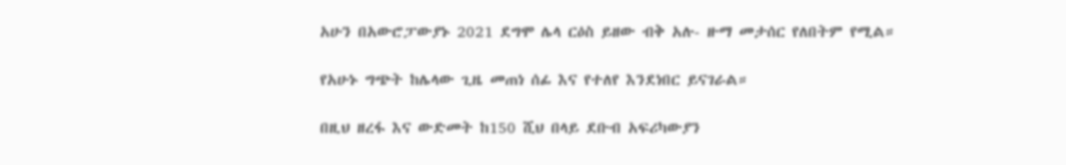አሁን በአውሮፓውያኑ 2021 ደግሞ ሌላ ርዕስ ይዘው ብቅ አሉ- ዙማ መታሰር የለበትም የሚል።

የአሁኑ ግጭት ከሌላው ጊዜ መጠነ ሰፊ እና የተለየ እንደነበር ይናገራል።

በዚህ ዘረፋ እና ውድመት ከ150 ሺህ በላይ ደቡብ አፍሪካውያን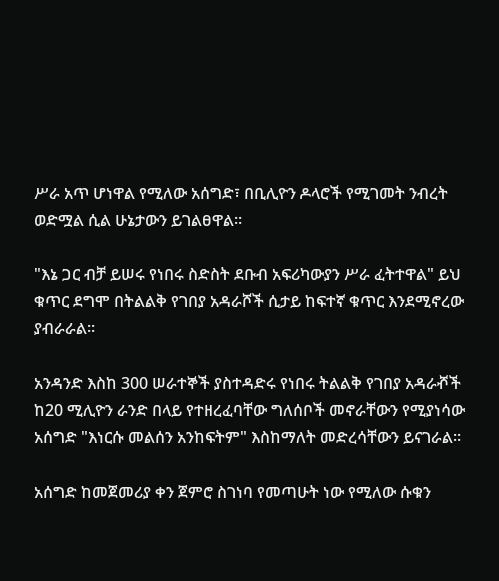ሥራ አጥ ሆነዋል የሚለው አሰግድ፣ በቢሊዮን ዶላሮች የሚገመት ንብረት ወድሟል ሲል ሁኔታውን ይገልፀዋል።

"እኔ ጋር ብቻ ይሠሩ የነበሩ ስድስት ደቡብ አፍሪካውያን ሥራ ፈትተዋል" ይህ ቁጥር ደግሞ በትልልቅ የገበያ አዳራሾች ሲታይ ከፍተኛ ቁጥር እንደሚኖረው ያብራራል።

አንዳንድ እስከ 300 ሠራተኞች ያስተዳድሩ የነበሩ ትልልቅ የገበያ አዳራⶄች ከ20 ሚሊዮን ራንድ በላይ የተዘረፈባቸው ግለሰቦች መኖራቸውን የሚያነሳው አሰግድ "እነርሱ መልሰን አንከፍትም" እስከማለት መድረሳቸውን ይናገራል።

አሰግድ ከመጀመሪያ ቀን ጀምሮ ስገነባ የመጣሁት ነው የሚለው ሱቁን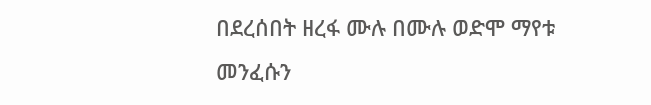በደረሰበት ዘረፋ ሙሉ በሙሉ ወድሞ ማየቱ መንፈሱን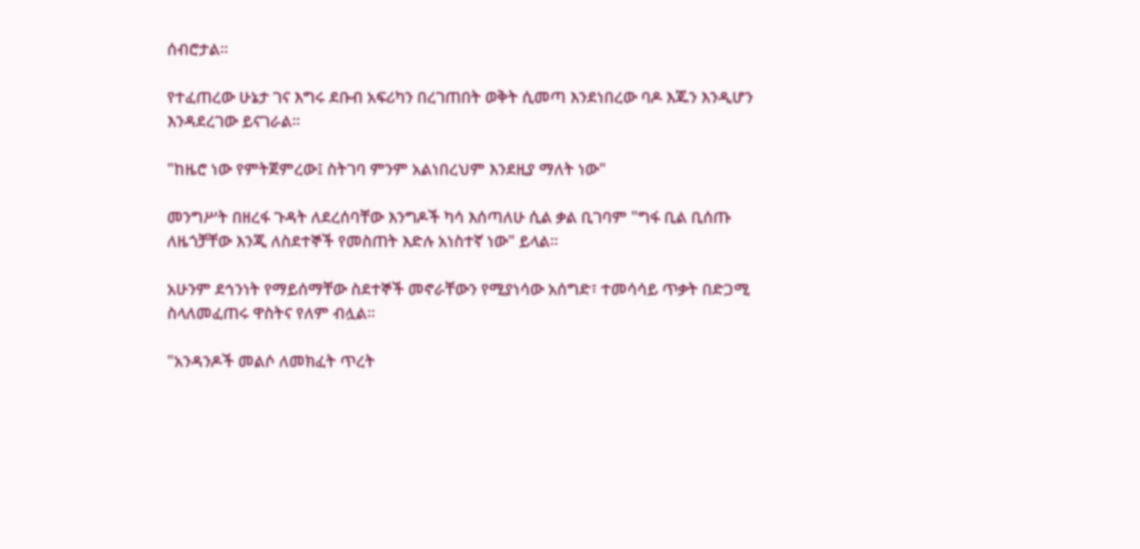ሰብሮታል።

የተፈጠረው ሁኔታ ገና እግሩ ደቡብ አፍሪካን በረገጠበት ወቅት ሲመጣ እንደነበረው ባዶ እጁን እንዲሆን እንዳደረገው ይናገራል።

"ከዜሮ ነው የምትጀምረው፤ ስትገባ ምንም አልነበረህም እንደዚያ ማለት ነው"

መንግሥት በዘረፋ ጉዳት ለደረሰባቸው እንግዶች ካሳ እሰጣለሁ ሲል ቃል ቢገባም "ግፋ ቢል ቢሰጡ ለዜጎቻቸው እንጂ ለስደተኞች የመስጠት እድሉ አነስተኛ ነው" ይላል።

አሁንም ደኅንነት የማይሰማቸው ስደተኞች መኖራቸውን የሚያነሳው አሰግድ፣ ተመሳሳይ ጥቃት በድጋሚ ስላለመፈጠሩ ዋስትና የለም ብሏል።

"አንዳንዶች መልሶ ለመክፈት ጥረት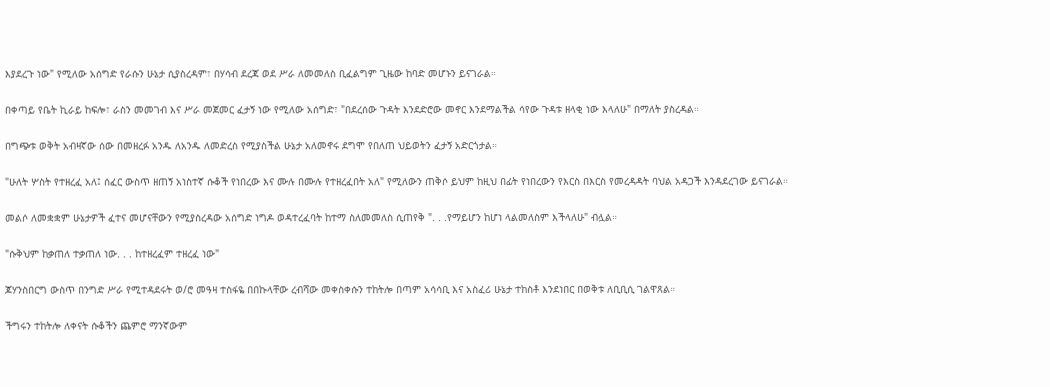እያደረጉ ነው" የሚለው አሰግድ የራሱን ሁኔታ ሲያስረዳም፣ በሃሳብ ደረጃ ወደ ሥራ ለመመለስ ቢፈልግም ጊዜው ከባድ መሆኑን ይናገራል።

በቀጣይ የቤት ኪራይ ከፍሎ፣ ራስን መመገብ እና ሥራ መጀመር ፈታኝ ነው የሚለው አሰግድ፣ "በደረሰው ጉዳት እንደድሮው መኖር እንደማልችል ሳየው ጉዳቱ ዘላቂ ነው እላለሁ" በማለት ያስረዳል።

በግጭቱ ወቅት አብዛኛው ሰው በመዘረፉ አንዱ ለአንዱ ለመድረስ የሚያስችል ሁኔታ አለመኖሩ ደግሞ የበለጠ ህይወትን ፈታኝ አድርጎታል።

"ሁለት ሦስት የተዘረፈ አለ፤ ሰፈር ውስጥ ዘጠኝ አነስተኛ ሱቆች የነበረው እና ሙሉ በሙሉ የተዘረፈበት አለ" የሚለውን ጠቅሶ ይህም ከዚህ በፊት የነበረውን የእርስ በእርስ የመረዳዳት ባህል አዳጋች እንዳደረገው ይናገራል።

መልሶ ለመቋቋም ሁኔታዎች ፈተና መሆናቸውን የሚያስረዳው አሰግድ ነግዶ ወዳተረፈባት ከተማ ስለመመለስ ሲጠየቅ ". . .የማይሆን ከሆነ ላልመለስም እችላለሁ" ብሏል።

"ሱቅህም ከቃጠለ ተቃጠለ ነው. . . ከተዘረፈም ተዘረፈ ነው"

ጆሃንስበርግ ውስጥ በንግድ ሥራ የሚተዳደሩት ወ/ሮ መዓዛ ተስፋዬ በበኩላቸው ረብሻው መቀስቀሱን ተከትሎ በጣም አሳሳቢ እና አስፈሪ ሁኔታ ተከስቶ እንደነበር በወቅቱ ለቢቢሲ ገልዋጸል።

ችግሩን ተከትሎ ለቀናት ሱቆችን ጨምሮ ማንኛውም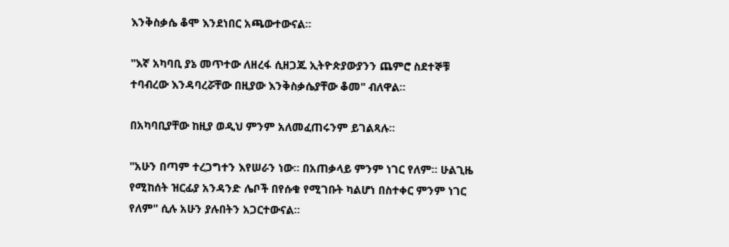እንቅስቃሴ ቆሞ እንደነበር አጫውተውናል።

"እኛ አካባቢ ያኔ መጥተው ለዘረፋ ሲዘጋጁ ኢትዮጵያውያንን ጨምሮ ስደተኞቹ ተባብረው እንዳባረሯቸው በዚያው እንቅስቃሴያቸው ቆመ" ብለዋል።

በአካባቢያቸው ከዚያ ወዲህ ምንም አለመፈጠሩንም ይገልጻሉ።

"አሁን በጣም ተረጋግተን እየሠራን ነው። በአጠቃላይ ምንም ነገር የለም። ሁልጊዜ የሚከሰት ዝርፊያ አንዳንድ ሌቦች በየሱቁ የሚገቡት ካልሆነ በስተቀር ምንም ነገር የለም" ሲሉ አሁን ያሉበትን አጋርተውናል።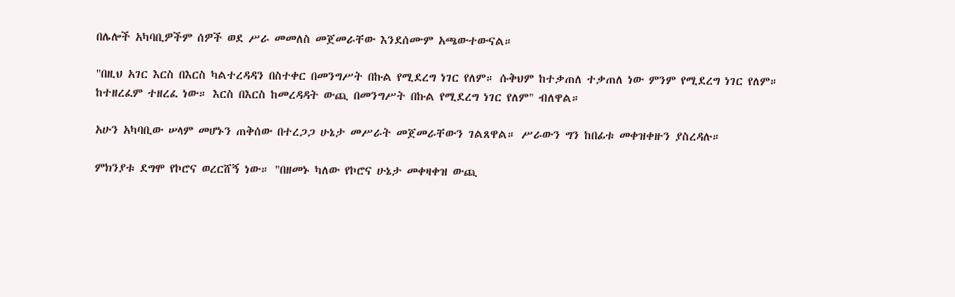በሌሎች አካባቢዎችም ሰዎች ወደ ሥራ መመለስ መጀመራቸው እንደሰሙም አጫውተውናል።

"በዚህ አገር እርስ በእርስ ካልተረዳዳን በስተቀር በመንግሥት በኩል የሚደረግ ነገር የለም። ሱቅህም ከተቃጠለ ተቃጠለ ነው ምንም የሚደረግ ነገር የለም። ከተዘረፈም ተዘረፈ ነው። እርስ በእርስ ከመረዳዳት ውጪ በመንግሥት በኩል የሚደረግ ነገር የለም" ብለዋል።

አሁን አካባቢው ሠላም መሆኑን ጠቅሰው በተረጋጋ ሁኔታ መሥራት መጀመራቸውን ገልጸዋል። ሥራውን ግን ከበፊቱ መቀዝቀዙን ያስረዳሉ።

ምክንያቱ ደግሞ የኮሮና ወረርሸኝ ነው። "በዘመኑ ካለው የኮሮና ሁኔታ መቀዛቀዝ ውጪ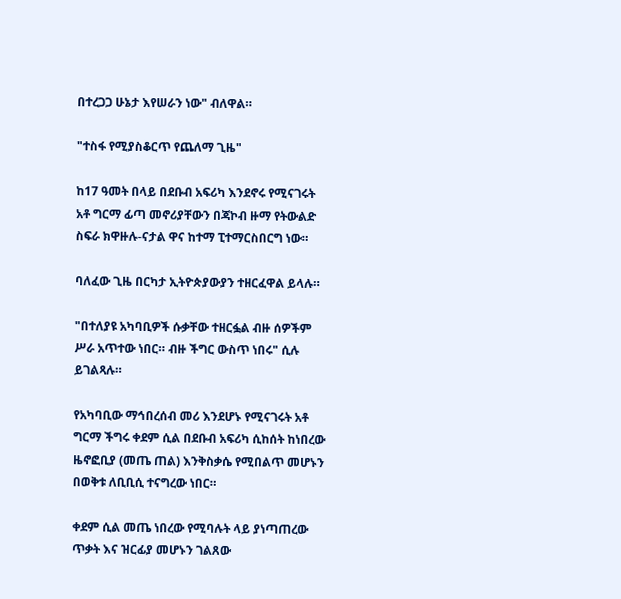በተረጋጋ ሁኔታ እየሠራን ነው" ብለዋል።

"ተስፋ የሚያስቆርጥ የጨለማ ጊዜ"

ከ17 ዓመት በላይ በደቡብ አፍሪካ እንደኖሩ የሚናገሩት አቶ ግርማ ፊጣ መኖሪያቸውን በጃኮብ ዙማ የትውልድ ስፍራ ክዋዙሉ-ናታል ዋና ከተማ ፒተማርስበርግ ነው።

ባለፈው ጊዜ በርካታ ኢትዮጵያውያን ተዘርፈዋል ይላሉ።

"በተለያዩ አካባቢዎች ሱቃቸው ተዘርፏል ብዙ ሰዎችም ሥራ አጥተው ነበር። ብዙ ችግር ውስጥ ነበሩ" ሲሉ ይገልጻሉ።

የአካባቢው ማኅበረሰብ መሪ እንደሆኑ የሚናገሩት አቶ ግርማ ችግሩ ቀደም ሲል በደቡብ አፍሪካ ሲከሰት ከነበረው ዜኖፎቢያ (መጤ ጠል) እንቅስቃሴ የሚበልጥ መሆኑን በወቅቱ ለቢቢሲ ተናግረው ነበር።

ቀደም ሲል መጤ ነበረው የሚባሉት ላይ ያነጣጠረው ጥቃት እና ዝርፊያ መሆኑን ገልጸው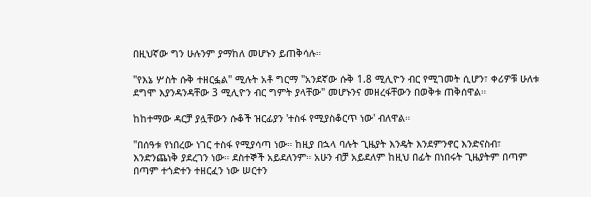በዚህኛው ግን ሁሉንም ያማከለ መሆኑን ይጠቅሳሉ።

"የእኔ ሦስት ሱቅ ተዘርፏል" ሚሉት አቶ ግርማ "አንደኛው ሱቅ 1.8 ሚሊዮን ብር የሚገመት ሲሆን፣ ቀሪዎቹ ሁለቱ ደግሞ እያንዳንዳቸው 3 ሚሊዮን ብር ግምት ያላቸው" መሆኑንና መዘረፋቸውን በወቅቱ ጠቅሰዋል።

ከከተማው ዳርቻ ያሏቸውን ሱቆች ዝርፊያን 'ተስፋ የሚያስቆርጥ ነው' ብለዋል።

"በሰዓቱ የነበረው ነገር ተስፋ የሚያሳጣ ነው። ከዚያ በኋላ ባሉት ጊዜያት እንዴት እንደምንኖር እንድናስብ፣ እንድንጨነቅ ያደረገን ነው። ደስተኞች አይደለንም። አሁን ብቻ አይደለም ከዚህ በፊት በነበሩት ጊዜያትም በጣም በጣም ተጎድተን ተዘርፈን ነው ሠርተን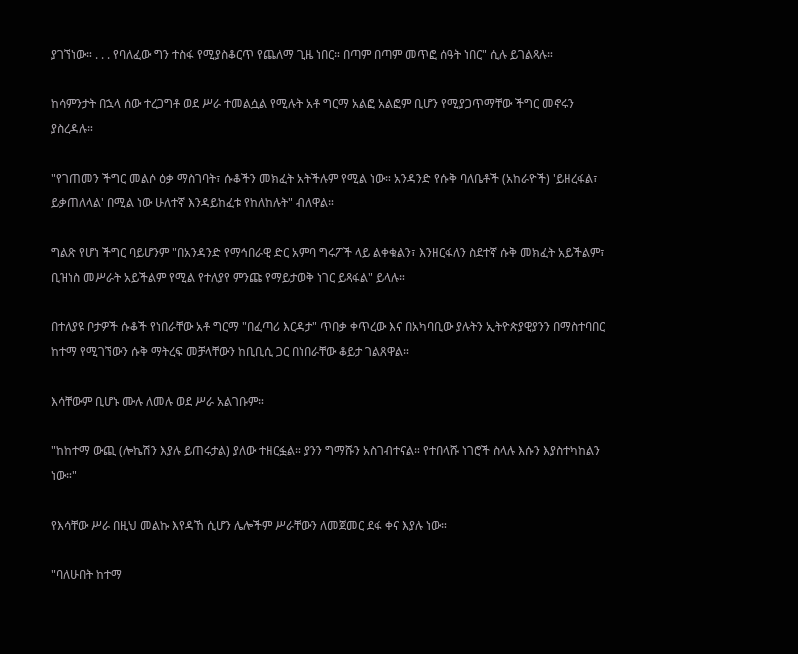ያገኘነው። . . . የባለፈው ግን ተስፋ የሚያስቆርጥ የጨለማ ጊዜ ነበር። በጣም በጣም መጥፎ ሰዓት ነበር" ሲሉ ይገልጻሉ።

ከሳምንታት በኋላ ሰው ተረጋግቶ ወደ ሥራ ተመልሷል የሚሉት አቶ ግርማ አልፎ አልፎም ቢሆን የሚያጋጥማቸው ችግር መኖሩን ያስረዳሉ።

"የገጠመን ችግር መልሶ ዕቃ ማስገባት፣ ሱቆችን መክፈት አትችሉም የሚል ነው። አንዳንድ የሱቅ ባለቤቶች (አከራዮች) 'ይዘረፋል፣ ይቃጠለላል' በሚል ነው ሁለተኛ እንዳይከፈቱ የከለከሉት" ብለዋል።

ግልጽ የሆነ ችግር ባይሆንም "በአንዳንድ የማኅበራዊ ድር አምባ ግሩፖች ላይ ልቀቁልን፣ እንዘርፋለን ስደተኛ ሱቅ መክፈት አይችልም፣ ቢዝነስ መሥራት አይችልም የሚል የተለያየ ምንጩ የማይታወቅ ነገር ይጻፋል" ይላሉ።

በተለያዩ ቦታዎች ሱቆች የነበራቸው አቶ ግርማ "በፈጣሪ እርዳታ" ጥበቃ ቀጥረው እና በአካባቢው ያሉትን ኢትዮጵያዊያንን በማስተባበር ከተማ የሚገኘውን ሱቅ ማትረፍ መቻላቸውን ከቢቢሲ ጋር በነበራቸው ቆይታ ገልጸዋል።

እሳቸውም ቢሆኑ ሙሉ ለመሉ ወደ ሥራ አልገቡም።

"ከከተማ ውጪ (ሎኬሽን እያሉ ይጠሩታል) ያለው ተዘርፏል። ያንን ግማሹን አስገብተናል። የተበላሹ ነገሮች ስላሉ እሱን እያስተካከልን ነው።"

የእሳቸው ሥራ በዚህ መልኩ እየዳኸ ሲሆን ሌሎችም ሥራቸውን ለመጀመር ደፋ ቀና እያሉ ነው።

"ባለሁበት ከተማ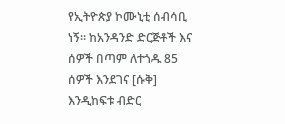የኢትዮጵያ ኮሙኒቲ ሰብሳቢ ነኝ። ከአንዳንድ ድርጅቶች እና ሰዎች በጣም ለተጎዱ 85 ሰዎች እንደገና [ሱቅ] እንዲከፍቱ ብድር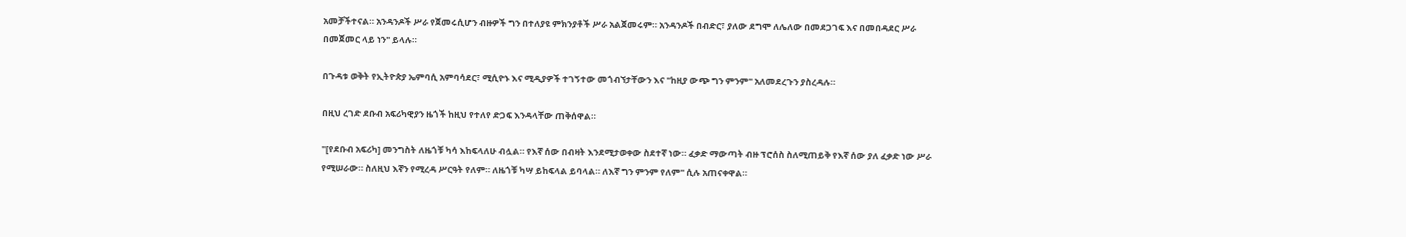አመቻችተናል። አንዳንዶች ሥራ የጀመሩሲሆን ብዙዎች ግን በተለያዩ ምክንያቶች ሥራ አልጀመሩም። አንዳንዶች በብድር፣ ያለው ደግሞ ለሌለው በመደጋገፍ እና በመበዳደር ሥራ በመጀመር ላይ ነን" ይላሉ።

በጉዳቱ ወቅት የኢትዮጵያ ኤምባሲ አምባሳደር፣ ሚሲዮኑ እና ሚዲያዎች ተገኝተው መጎብኘታቸውን እና "ከዚያ ውጭ ግን ምንም" አለመደረጉን ያስረዳሉ።

በዚህ ረገድ ደቡብ አፍሪካዊያን ዜጎች ከዚህ የተለየ ድጋፍ እንዳላቸው ጠቅሰዋል።

"[የደቡብ አፍሪካ] መንግስት ለዜጎቹ ካሳ እከፍላለሁ ብሏል። የእኛ ሰው በብዛት እንደሚታወቀው ስደተኛ ነው። ፈቃድ ማውጣት ብዙ ፕሮሰስ ስለሚጠይቅ የእኛ ሰው ያለ ፈቃድ ነው ሥራ የሚሠራው። ስለዚህ እኛን የሚረዳ ሥርዓት የለም። ለዜጎቹ ካሣ ይከፍላል ይባላል። ለእኛ ግን ምንም የለም" ሲሉ አጠናቀዋል።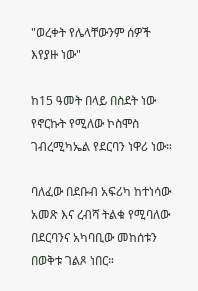"ወረቀት የሌላቸውንም ሰዎች እየያዙ ነው"

ከ15 ዓመት በላይ በስደት ነው የኖርኩት የሚለው ኮስሞስ ገብረሚካኤል የደርባን ነዋሪ ነው።

ባለፈው በደቡብ አፍሪካ ከተነሳው አመጽ እና ረብሻ ትልቁ የሚባለው በደርባንና አካባቢው መከሰቱን በወቅቱ ገልጾ ነበር።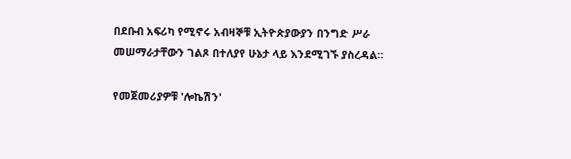በደቡብ አፍሪካ የሚኖሩ አብዛኞቹ ኢትዮጵያውያን በንግድ ሥራ መሠማራታቸውን ገልጾ በተለያየ ሁኔታ ላይ እንደሚገኙ ያስረዳል።

የመጀመሪያዎቹ 'ሎኬሽን'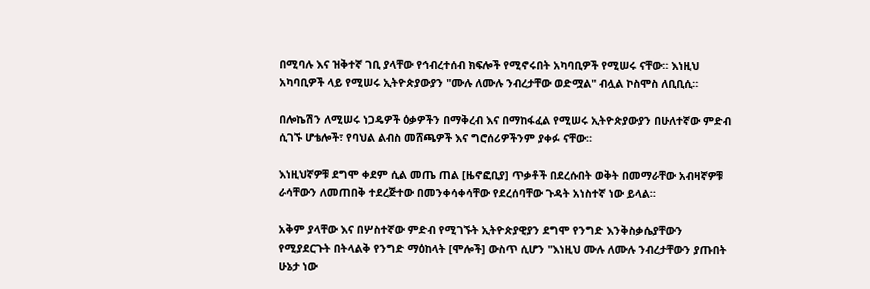በሚባሉ እና ዝቅተኛ ገቢ ያላቸው የኅብረተሰብ ክፍሎች የሚኖሩበት አካባቢዎች የሚሠሩ ናቸው። እነዚህ አካባቢዎች ላይ የሚሠሩ ኢትዮጵያውያን "ሙሉ ለሙሉ ንብረታቸው ወድሟል" ብሏል ኮስሞስ ለቢቢሲ።

በሎኬሽን ለሚሠሩ ነጋዴዎች ዕቃዎችን በማቅረብ እና በማከፋፈል የሚሠሩ ኢትዮጵያውያን በሁለተኛው ምድብ ሲገኙ ሆቴሎች፣ የባህል ልብስ መሸጫዎች እና ግሮሰሪዎችንም ያቀፉ ናቸው።

እነዚህኛዎቹ ደግሞ ቀደም ሲል መጤ ጠል [ዜኖፎቢያ] ጥቃቶች በደረሱበት ወቅት በመማራቸው አብዛኛዎቹ ራሳቸውን ለመጠበቅ ተደረጅተው በመንቀሳቀሳቸው የደረሰባቸው ጉዳት አነስተኛ ነው ይላል።

አቅም ያላቸው እና በሦስተኛው ምድብ የሚገኙት ኢትዮጵያዊያን ደግሞ የንግድ እንቅስቃሴያቸውን የሚያደርጉት በትላልቅ የንግድ ማዕከላት [ሞሎች] ውስጥ ሲሆን "እነዚህ ሙሉ ለሙሉ ንብረታቸውን ያጡበት ሁኔታ ነው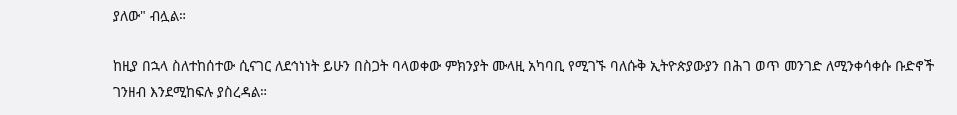ያለው" ብሏል።

ከዚያ በኋላ ስለተከሰተው ሲናገር ለደኅነነት ይሁን በስጋት ባላወቀው ምክንያት ሙላዚ አካባቢ የሚገኙ ባለሱቅ ኢትዮጵያውያን በሕገ ወጥ መንገድ ለሚንቀሳቀሱ ቡድኖች ገንዘብ እንደሚከፍሉ ያስረዳል።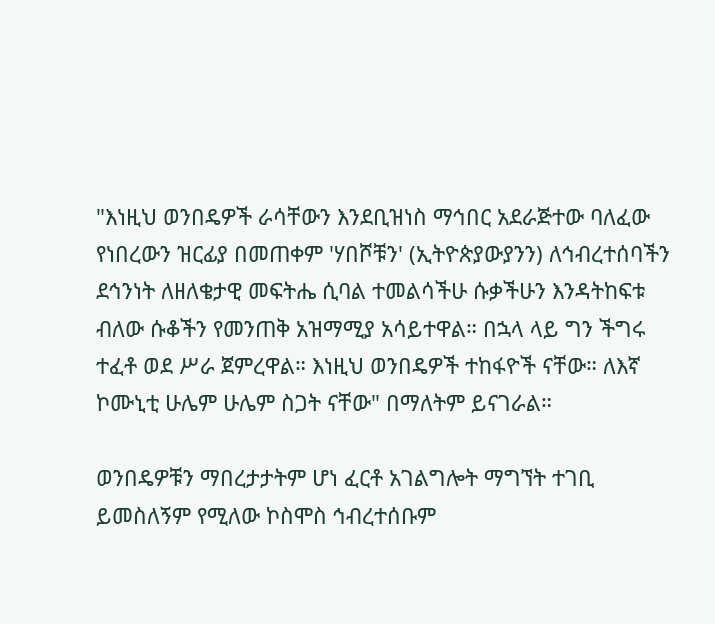"እነዚህ ወንበዴዎች ራሳቸውን እንደቢዝነስ ማኅበር አደራጅተው ባለፈው የነበረውን ዝርፊያ በመጠቀም 'ሃበሾቹን' (ኢትዮጵያውያንን) ለኅብረተሰባችን ደኅንነት ለዘለቄታዊ መፍትሔ ሲባል ተመልሳችሁ ሱቃችሁን እንዳትከፍቱ ብለው ሱቆችን የመንጠቅ አዝማሚያ አሳይተዋል። በኋላ ላይ ግን ችግሩ ተፈቶ ወደ ሥራ ጀምረዋል። እነዚህ ወንበዴዎች ተከፋዮች ናቸው። ለእኛ ኮሙኒቲ ሁሌም ሁሌም ስጋት ናቸው" በማለትም ይናገራል።

ወንበዴዎቹን ማበረታታትም ሆነ ፈርቶ አገልግሎት ማግኘት ተገቢ ይመስለኝም የሚለው ኮስሞስ ኅብረተሰቡም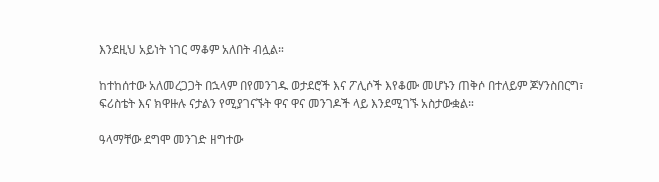እንደዚህ አይነት ነገር ማቆም አለበት ብሏል።

ከተከሰተው አለመረጋጋት በኋላም በየመንገዱ ወታደሮች እና ፖሊሶች እየቆሙ መሆኑን ጠቅሶ በተለይም ጆሃንስበርግ፣ ፍሪስቴት እና ክዋዙሉ ናታልን የሚያገናኙት ዋና ዋና መንገዶች ላይ እንደሚገኙ አስታውቋል።

ዓላማቸው ደግሞ መንገድ ዘግተው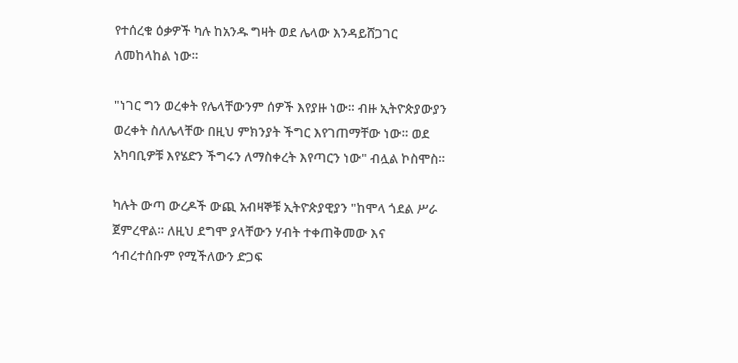የተሰረቁ ዕቃዎች ካሉ ከአንዱ ግዛት ወደ ሌላው እንዳይሸጋገር ለመከላከል ነው።

"ነገር ግን ወረቀት የሌላቸውንም ሰዎች እየያዙ ነው። ብዙ ኢትዮጵያውያን ወረቀት ስለሌላቸው በዚህ ምክንያት ችግር እየገጠማቸው ነው። ወደ አካባቢዎቹ እየሄድን ችግሩን ለማስቀረት እየጣርን ነው" ብሏል ኮስሞስ።

ካሉት ውጣ ውረዶች ውጪ አብዛኞቹ ኢትዮጵያዊያን "ከሞላ ጎደል ሥራ ጀምረዋል። ለዚህ ደግሞ ያላቸውን ሃብት ተቀጠቅመው እና ኅብረተሰቡም የሚችለውን ድጋፍ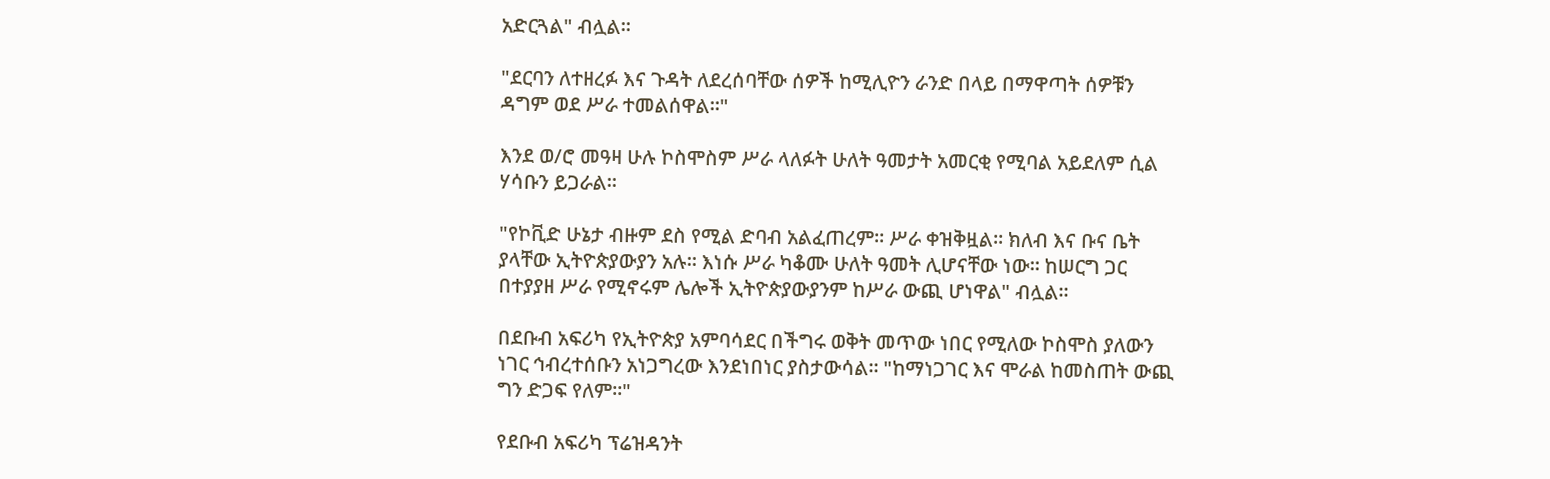አድርጓል" ብሏል።

"ደርባን ለተዘረፉ እና ጉዳት ለደረሰባቸው ሰዎች ከሚሊዮን ራንድ በላይ በማዋጣት ሰዎቹን ዳግም ወደ ሥራ ተመልሰዋል።"

እንደ ወ/ሮ መዓዛ ሁሉ ኮስሞስም ሥራ ላለፉት ሁለት ዓመታት አመርቂ የሚባል አይደለም ሲል ሃሳቡን ይጋራል።

"የኮቪድ ሁኔታ ብዙም ደስ የሚል ድባብ አልፈጠረም። ሥራ ቀዝቅዟል። ክለብ እና ቡና ቤት ያላቸው ኢትዮጵያውያን አሉ። እነሱ ሥራ ካቆሙ ሁለት ዓመት ሊሆናቸው ነው። ከሠርግ ጋር በተያያዘ ሥራ የሚኖሩም ሌሎች ኢትዮጵያውያንም ከሥራ ውጪ ሆነዋል" ብሏል።

በደቡብ አፍሪካ የኢትዮጵያ አምባሳደር በችግሩ ወቅት መጥው ነበር የሚለው ኮስሞስ ያለውን ነገር ኅብረተሰቡን አነጋግረው እንደነበነር ያስታውሳል። "ከማነጋገር እና ሞራል ከመስጠት ውጪ ግን ድጋፍ የለም።"

የደቡብ አፍሪካ ፕሬዝዳንት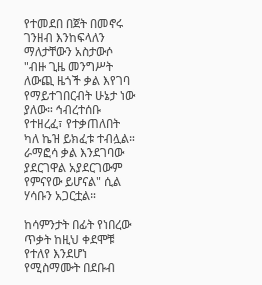የተመደበ በጀት በመኖሩ ገንዘብ እንከፍላለን ማለታቸውን አስታውሶ "ብዙ ጊዜ መንግሥት ለውጪ ዜጎች ቃል እየገባ የማይተገበርብት ሁኔታ ነው ያለው። ኅብረተሰቡ የተዘረፈ፣ የተቃጠለበት ካለ ኬዝ ይክፈቱ ተብሏል። ራማፎሳ ቃል እንደገባው ያደርገዋል አያደርገውም የምናየው ይሆናል" ሲል ሃሳቡን አጋርቷል።

ከሳምንታት በፊት የነበረው ጥቃት ከዚህ ቀደሞቹ የተለየ እንደሆነ የሚስማሙት በደቡብ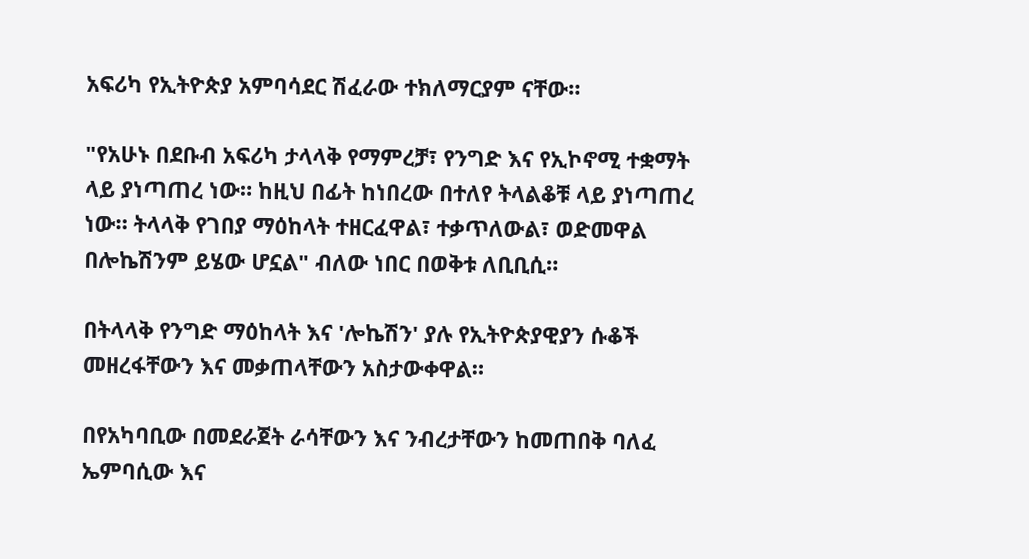አፍሪካ የኢትዮጵያ አምባሳደር ሽፈራው ተክለማርያም ናቸው።

"የአሁኑ በደቡብ አፍሪካ ታላላቅ የማምረቻ፣ የንግድ እና የኢኮኖሚ ተቋማት ላይ ያነጣጠረ ነው። ከዚህ በፊት ከነበረው በተለየ ትላልቆቹ ላይ ያነጣጠረ ነው። ትላላቅ የገበያ ማዕከላት ተዘርፈዋል፣ ተቃጥለውል፣ ወድመዋል በሎኬሽንም ይሄው ሆኗል" ብለው ነበር በወቅቱ ለቢቢሲ።

በትላላቅ የንግድ ማዕከላት እና 'ሎኬሽን' ያሉ የኢትዮጵያዊያን ሱቆች መዘረፋቸውን እና መቃጠላቸውን አስታውቀዋል።

በየአካባቢው በመደራጀት ራሳቸውን እና ንብረታቸውን ከመጠበቅ ባለፈ ኤምባሲው እና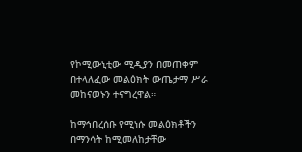የኮሚውኒቲው ሚዲያን በመጠቀም በተላለፈው መልዕክት ውጤታማ ሥራ መከናወኑን ተናግረዋል።

ከማኅበረሰቡ የሚነሱ መልዕክቶችን በማንሳት ከሚመለከታቸው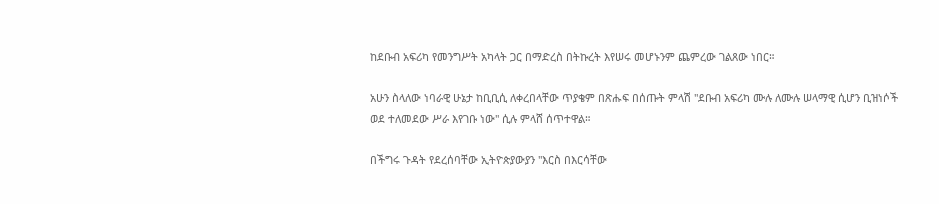ከደቡብ አፍሪካ የመንግሥት አካላት ጋር በማድረስ በትኩረት እየሠሩ መሆኑንም ጨምረው ገልጸው ነበር።

አሁን ስላለው ነባራዊ ሁኔታ ከቢቢሲ ለቀረበላቸው ጥያቄም በጽሑፍ በሰጡት ምላሽ "ደቡብ አፍሪካ ሙሉ ለሙሉ ሠላማዊ ሲሆን ቢዝነሶች ወደ ተለመደው ሥራ እየገቡ ነው" ሲሉ ምላሸ ሰጥተዋል።

በችግሩ ጉዳት የደረሰባቸው ኢትዮጵያውያን "እርስ በእርሳቸው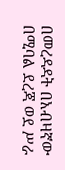በመረዳዳት በአብዛኛው በሚባል ደረጃ ወደ ሥራ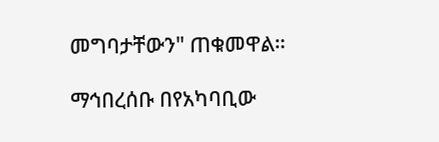መግባታቸውን" ጠቁመዋል።

ማኅበረሰቡ በየአካባቢው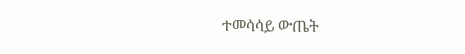ተመሳሳይ ውጤት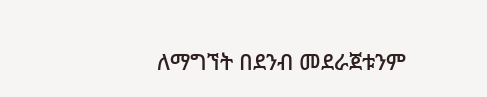ለማግኘት በደንብ መደራጀቱንም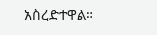አስረድተዋል።